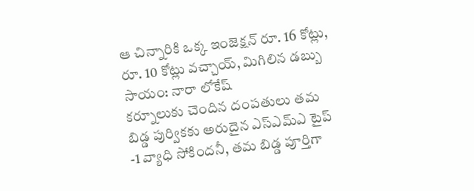ఆ చిన్నారికి ఒక్క ఇంజెక్షన్ రూ. 16 కోట్లు, రూ. 10 కోట్లు వచ్చాయ్, మిగిలిన డబ్బు సాయం: నారా లోకేష్
కర్నూలుకు చెందిన దంపతులు తమ బిడ్డ పుర్వికకు అరుదైన ఎస్ఎమ్ఎ టైప్ -1 వ్యాధి సోకిందనీ, తమ బిడ్డ పూర్తిగా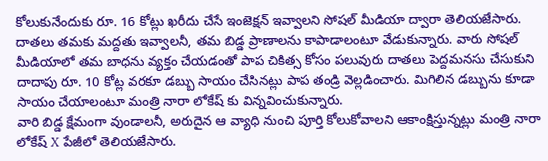కోలుకునేందుకు రూ. 16 కోట్లు ఖరీదు చేసే ఇంజెక్షన్ ఇవ్వాలని సోషల్ మీడియా ద్వారా తెలియజేసారు. దాతలు తమకు మద్దతు ఇవ్వాలనీ, తమ బిడ్డ ప్రాణాలను కాపాడాలంటూ వేడుకున్నారు. వారు సోషల్ మీడియాలో తమ బాధను వ్యక్తం చేయడంతో పాప చికిత్స కోసం పలువురు దాతలు పెద్దమనసు చేసుకుని దాదాపు రూ. 10 కోట్ల వరకూ డబ్బు సాయం చేసినట్లు పాప తండ్రి వెల్లడించారు. మిగిలిన డబ్బును కూడా సాయం చేయాలంటూ మంత్రి నారా లోకేష్ కు విన్నవించుకున్నారు.
వారి బిడ్డ క్షేమంగా వుండాలనీ, అరుదైన ఆ వ్యాధి నుంచి పూర్తి కోలుకోవాలని ఆకాంక్షిస్తున్నట్లు మంత్రి నారా లోకేష్ X పేజీలో తెలియజేసారు.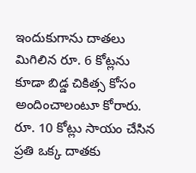ఇందుకుగాను దాతలు మిగిలిన రూ. 6 కోట్లను కూడా బిడ్డ చికిత్స కోసం అందించాలంటూ కోరారు. రూ. 10 కోట్లు సాయం చేసిన ప్రతి ఒక్క దాతకు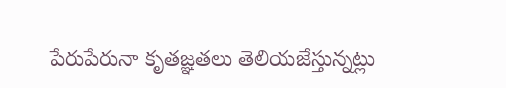పేరుపేరునా కృతజ్ఞతలు తెలియజేస్తున్నట్లు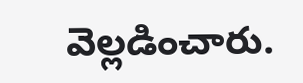వెల్లడించారు.